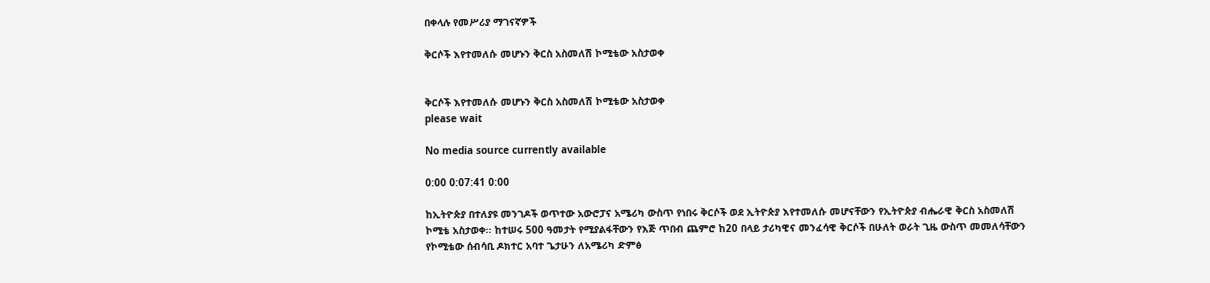በቀላሉ የመሥሪያ ማገናኛዎች

ቅርሶች እየተመለሱ መሆኑን ቅርስ አስመለሽ ኮሚቴው አስታወቀ


ቅርሶች እየተመለሱ መሆኑን ቅርስ አስመለሽ ኮሚቴው አስታወቀ
please wait

No media source currently available

0:00 0:07:41 0:00

ከኢትዮጵያ በተለያዩ መንገዶች ወጥተው አውሮፓና አሜሪካ ውስጥ የነበሩ ቅርሶች ወደ ኢትዮጵያ እየተመለሱ መሆናቸውን የኢትዮጵያ ብሔራዊ ቅርስ አስመለሽ ኮሚቴ አስታወቀ፡፡ ከተሠሩ 500 ዓመታት የሚያልፋቸውን የእጅ ጥበብ ጨምሮ ከ20 በላይ ታሪካዊና መንፈሳዊ ቅርሶች በሁለት ወራት ጊዜ ውስጥ መመለሳቸውን የኮሚቴው ሰብሳቢ ዶክተር አባተ ጌታሁን ለአሜሪካ ድምፅ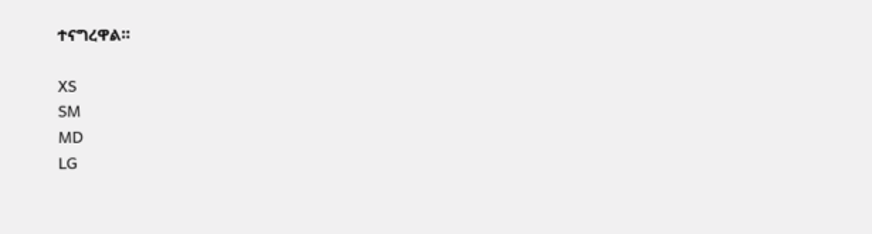ተናግረዋል።

XS
SM
MD
LG